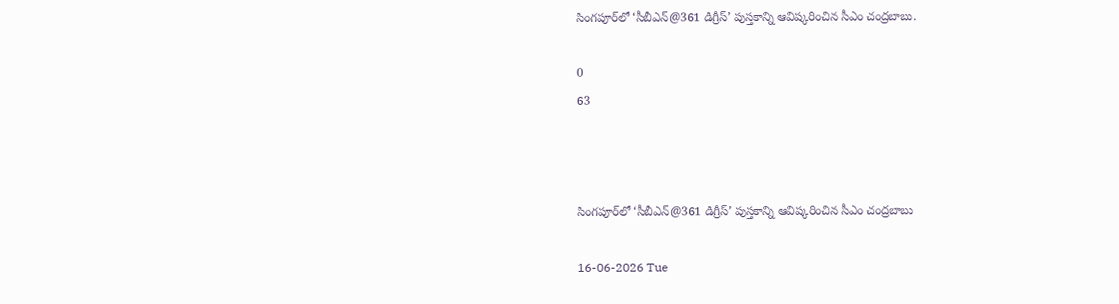సింగపూర్‌లో ‘సీబీఎన్@361 డిగ్రీస్’ పుస్తకాన్ని ఆవిష్కరించిన సీఎం చంద్రబాబు.

0
63



సింగపూర్‌లో ‘సీబీఎన్@361 డిగ్రీస్’ పుస్తకాన్ని ఆవిష్కరించిన సీఎం చంద్రబాబు

16-06-2026 Tue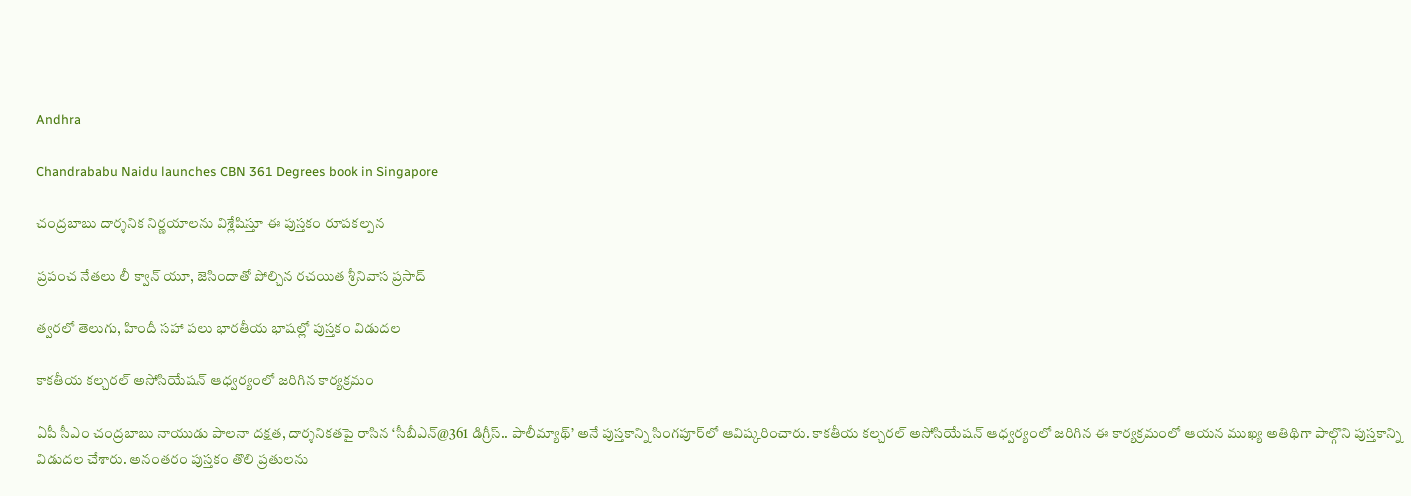Andhra

Chandrababu Naidu launches CBN 361 Degrees book in Singapore

చంద్రబాబు దార్శనిక నిర్ణయాలను విశ్లేషిస్తూ ఈ పుస్తకం రూపకల్పన

ప్రపంచ నేతలు లీ క్వాన్ యూ, జెసిందాతో పోల్చిన రచయిత శ్రీనివాస ప్రసాద్

త్వరలో తెలుగు, హిందీ సహా పలు భారతీయ భాషల్లో పుస్తకం విడుదల

కాకతీయ కల్చరల్ అసోసియేషన్ ఆధ్వర్యంలో జరిగిన కార్యక్రమం

ఏపీ సీఎం చంద్రబాబు నాయుడు పాలనా దక్షత, దార్శనికతపై రాసిన ‘సీబీఎన్@361 డిగ్రీస్.. పాలీమ్యాథ్’ అనే పుస్తకాన్ని సింగపూర్‌లో ఆవిష్కరించారు. కాకతీయ కల్చరల్ అసోసియేషన్ ఆధ్వర్యంలో జరిగిన ఈ కార్యక్రమంలో ఆయన ముఖ్య అతిథిగా పాల్గొని పుస్తకాన్ని విడుదల చేశారు. అనంతరం పుస్తకం తొలి ప్రతులను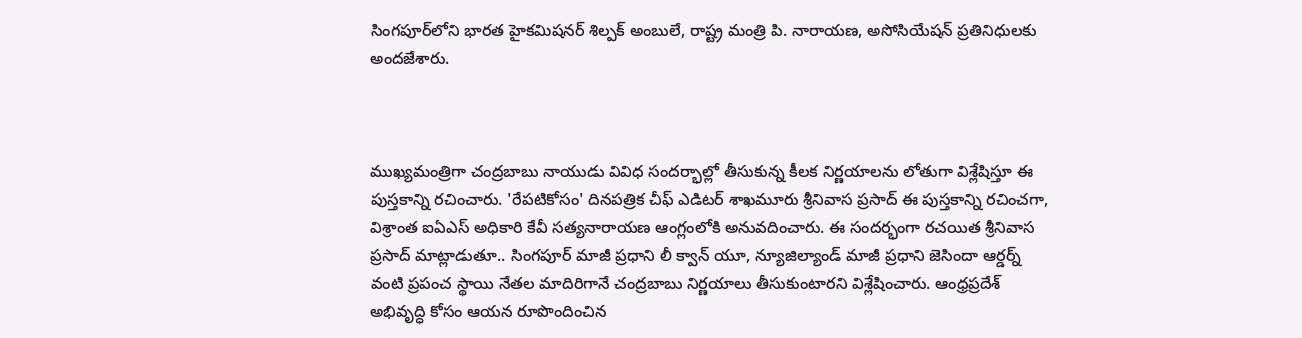సింగపూర్‌లోని భారత హైకమిషనర్ శిల్పక్ అంబులే, రాష్ట్ర మంత్రి పి. నారాయణ, అసోసియేషన్ ప్రతినిధులకు అందజేశారు.



ముఖ్యమంత్రిగా చంద్రబాబు నాయుడు వివిధ సందర్భాల్లో తీసుకున్న కీలక నిర్ణయాలను లోతుగా విశ్లేషిస్తూ ఈ పుస్తకాన్ని రచించారు. 'రేపటికోసం' దినపత్రిక చీఫ్ ఎడిటర్ శాఖమూరు శ్రీనివాస ప్రసాద్ ఈ పుస్తకాన్ని రచించగా, విశ్రాంత ఐఏఎస్ అధికారి కేవీ సత్యనారాయణ ఆంగ్లంలోకి అనువదించారు. ఈ సందర్భంగా రచయిత శ్రీనివాస ప్రసాద్ మాట్లాడుతూ.. సింగపూర్ మాజీ ప్రధాని లీ క్వాన్ యూ, న్యూజిల్యాండ్ మాజీ ప్రధాని జెసిందా ఆర్డర్న్ వంటి ప్రపంచ స్థాయి నేతల మాదిరిగానే చంద్రబాబు నిర్ణయాలు తీసుకుంటారని విశ్లేషించారు. ఆంధ్రప్రదేశ్ అభివృద్ధి కోసం ఆయన రూపొందించిన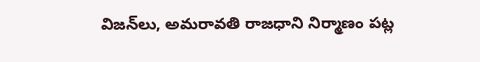విజన్‌లు, అమరావతి రాజధాని నిర్మాణం పట్ల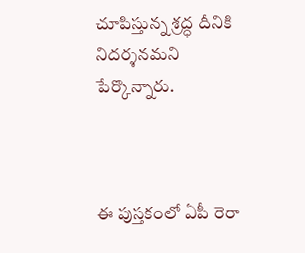చూపిస్తున్న శ్రద్ధ దీనికి నిదర్శనమని పేర్కొన్నారు.



ఈ పుస్తకంలో ఏపీ రెరా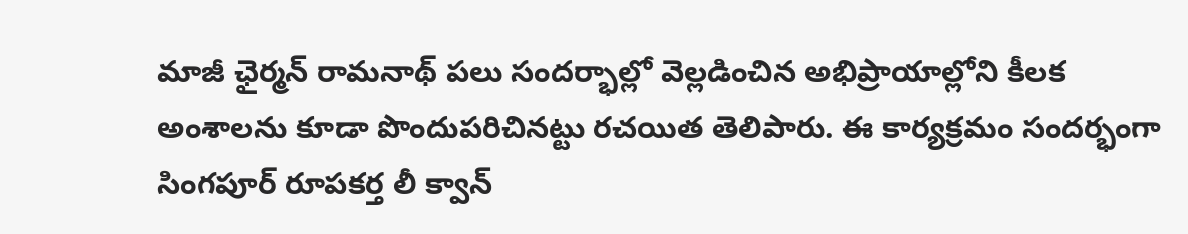మాజీ ఛైర్మన్ రామనాథ్ పలు సందర్భాల్లో వెల్లడించిన అభిప్రాయాల్లోని కీలక అంశాలను కూడా పొందుపరిచినట్టు రచయిత తెలిపారు. ఈ కార్యక్రమం సందర్భంగా సింగపూర్ రూపకర్త లీ క్వాన్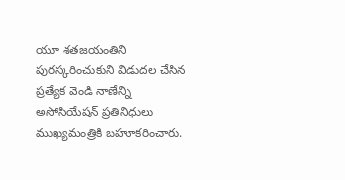యూ శతజయంతిని పురస్కరించుకుని విడుదల చేసిన ప్రత్యేక వెండి నాణేన్ని అసోసియేషన్ ప్రతినిధులు ముఖ్యమంత్రికి బహూకరించారు.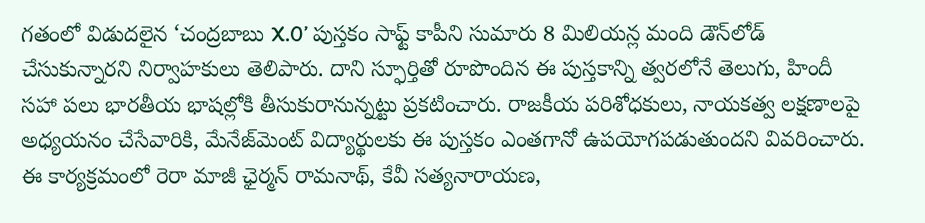గతంలో విడుదలైన ‘చంద్రబాబు X.0’ పుస్తకం సాఫ్ట్ కాపీని సుమారు 8 మిలియన్ల మంది డౌన్‌లోడ్ చేసుకున్నారని నిర్వాహకులు తెలిపారు. దాని స్ఫూర్తితో రూపొందిన ఈ పుస్తకాన్ని త్వరలోనే తెలుగు, హిందీ సహా పలు భారతీయ భాషల్లోకి తీసుకురానున్నట్టు ప్రకటించారు. రాజకీయ పరిశోధకులు, నాయకత్వ లక్షణాలపై అధ్యయనం చేసేవారికి, మేనేజ్‌మెంట్ విద్యార్థులకు ఈ పుస్తకం ఎంతగానో ఉపయోగపడుతుందని వివరించారు. ఈ కార్యక్రమంలో రెరా మాజీ ఛైర్మన్ రామనాథ్, కేవీ సత్యనారాయణ,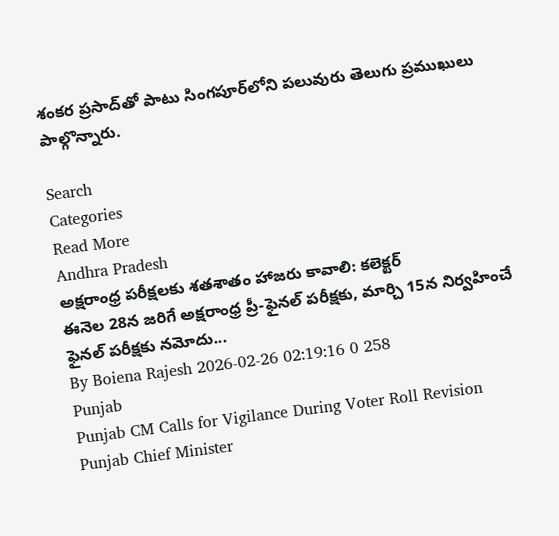శంకర ప్రసాద్‌తో పాటు సింగపూర్‌లోని పలువురు తెలుగు ప్రముఖులు పాల్గొన్నారు.

Search
Categories
Read More
Andhra Pradesh
అక్షరాంధ్ర పరీక్షలకు శతశాతం హాజరు కావాలి: కలెక్టర్
ఈనెల 28న జరిగే అక్షరాంధ్ర ప్రీ-ఫైనల్ పరీక్షకు, మార్చి 15న నిర్వహించే ఫైనల్ పరీక్షకు నమోదు...
By Boiena Rajesh 2026-02-26 02:19:16 0 258
Punjab
Punjab CM Calls for Vigilance During Voter Roll Revision
Punjab Chief Minister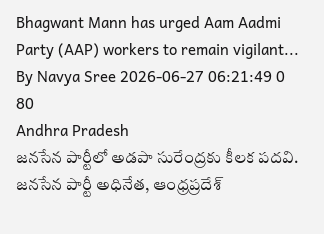Bhagwant Mann has urged Aam Aadmi Party (AAP) workers to remain vigilant...
By Navya Sree 2026-06-27 06:21:49 0 80
Andhra Pradesh
జనసేన పార్టీలో అడపా సురేంద్రకు కీలక పదవి.
జనసేన పార్టీ అధినేత, ఆంధ్రప్రదేశ్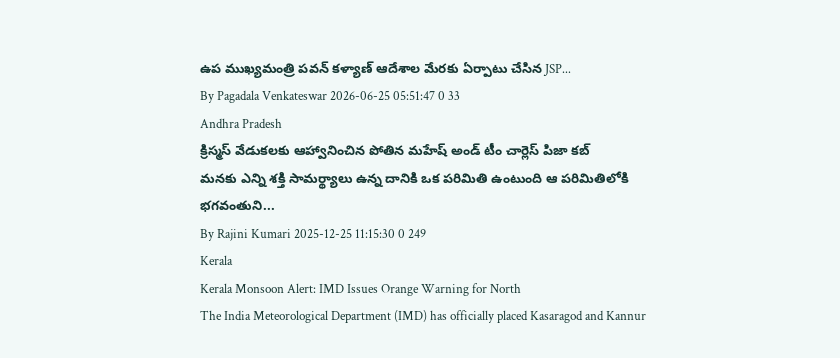ఉప ముఖ్యమంత్రి పవన్ కళ్యాణ్ ఆదేశాల మేరకు ఏర్పాటు చేసిన JSP...
By Pagadala Venkateswar 2026-06-25 05:51:47 0 33
Andhra Pradesh
క్రిస్మస్ వేడుకలకు ఆహ్వానించిన పోతిన మహేష్ అండ్ టీం చార్లెస్ పిజా కబ్
మనకు ఎన్ని శక్తి సామర్థ్యాలు ఉన్న దానికి ఒక పరిమితి ఉంటుంది ఆ పరిమితిలోకి భగవంతుని...
By Rajini Kumari 2025-12-25 11:15:30 0 249
Kerala
Kerala Monsoon Alert: IMD Issues Orange Warning for North
The India Meteorological Department (IMD) has officially placed Kasaragod and Kannur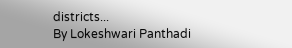districts...
By Lokeshwari Panthadi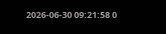2026-06-30 09:21:58 0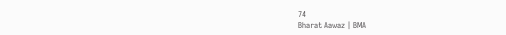74
Bharat Aawaz | BMA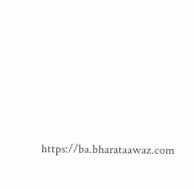https://ba.bharataawaz.com